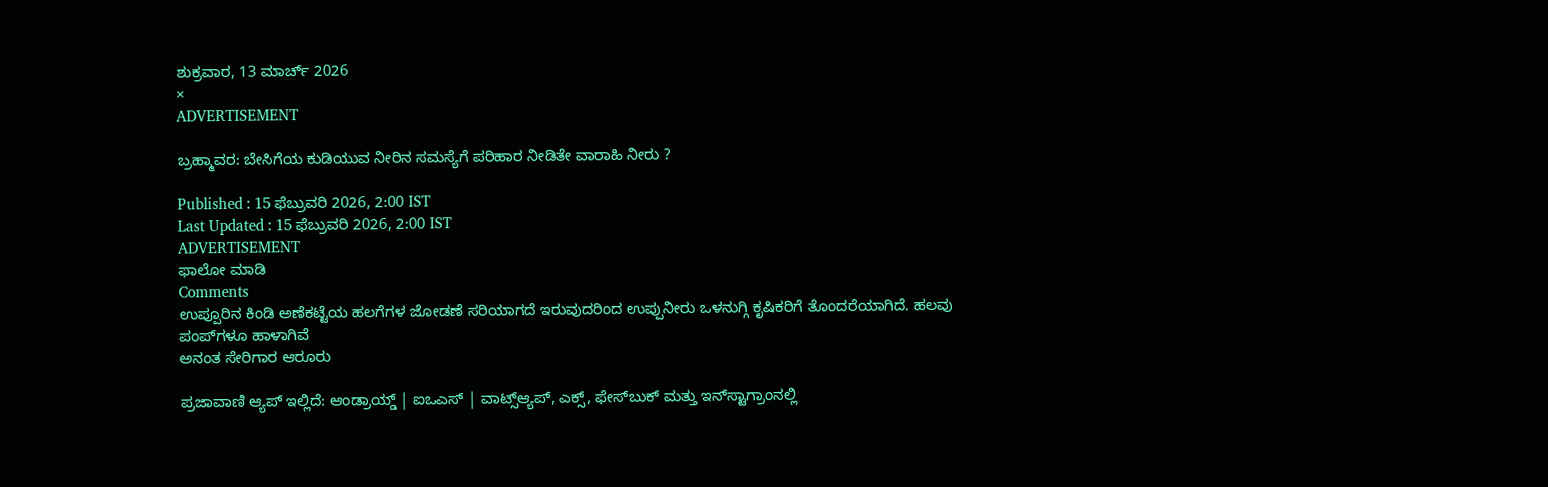ಶುಕ್ರವಾರ, 13 ಮಾರ್ಚ್ 2026
×
ADVERTISEMENT

ಬ್ರಹ್ಮಾವರ: ಬೇಸಿಗೆಯ ಕುಡಿಯುವ ನೀರಿನ ಸಮಸ್ಯೆಗೆ ಪರಿಹಾರ ನೀಡಿತೇ ವಾರಾಹಿ ನೀರು ?

Published : 15 ಫೆಬ್ರುವರಿ 2026, 2:00 IST
Last Updated : 15 ಫೆಬ್ರುವರಿ 2026, 2:00 IST
ADVERTISEMENT
ಫಾಲೋ ಮಾಡಿ
Comments
ಉಪ್ಪೂರಿನ ಕಿಂಡಿ ಅಣೆಕಟ್ಟೆಯ ಹಲಗೆಗಳ ಜೋಡಣೆ ಸರಿಯಾಗದೆ ಇರುವುದರಿಂದ ಉಪ್ಪುನೀರು ಒಳನುಗ್ಗಿ ಕೃಷಿಕರಿಗೆ ತೊಂದರೆಯಾಗಿದೆ. ಹಲವು ಪಂಪ್‌ಗಳೂ ಹಾಳಾಗಿವೆ
ಅನಂತ ಸೇರಿಗಾರ ಆರೂರು

ಪ್ರಜಾವಾಣಿ ಆ್ಯಪ್ ಇಲ್ಲಿದೆ: ಆಂಡ್ರಾಯ್ಡ್ | ಐಒಎಸ್ | ವಾಟ್ಸ್ಆ್ಯಪ್, ಎಕ್ಸ್, ಫೇಸ್‌ಬುಕ್ ಮತ್ತು ಇನ್‌ಸ್ಟಾಗ್ರಾಂನಲ್ಲಿ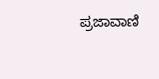ಪ್ರಜಾವಾಣಿ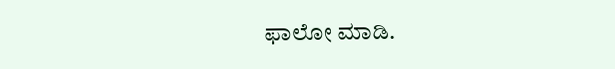ಫಾಲೋ ಮಾಡಿ.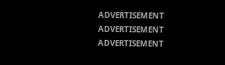ADVERTISEMENT
ADVERTISEMENT
ADVERTISEMENT